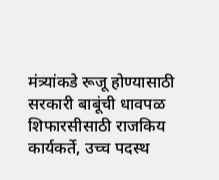मंत्र्यांकडे रूजू होण्यासाठी सरकारी बाबूंची धावपळ शिफारसीसाठी राजकिय कार्यकर्ते, उच्च पदस्थ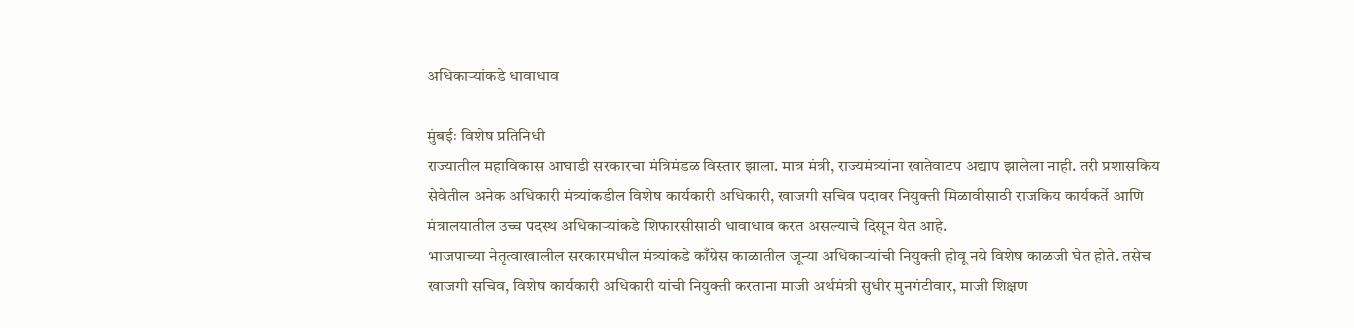अधिकाऱ्यांकडे धावाधाव

मुंबईः विशेष प्रतिनिधी
राज्यातील महाविकास आघाडी सरकारचा मंत्रिमंडळ विस्तार झाला. मात्र मंत्री, राज्यमंत्र्यांना खातेवाटप अद्याप झालेला नाही. तरी प्रशासकिय सेवेतील अनेक अधिकारी मंत्र्यांकडील विशेष कार्यकारी अधिकारी, खाजगी सचिव पदावर नियुक्ती मिळावीसाठी राजकिय कार्यकर्ते आणि मंत्रालयातील उच्च पदस्थ अधिकाऱ्यांकडे शिफारसीसाठी धावाधाव करत असल्याचे दिसून येत आहे.
भाजपाच्या नेतृत्वाखालील सरकारमधील मंत्र्यांकडे काँग्रेस काळातील जून्या अधिकाऱ्यांची नियुक्ती होवू नये विशेष काळजी घेत होते. तसेच खाजगी सचिव, विशेष कार्यकारी अधिकारी यांची नियुक्ती करताना माजी अर्थमंत्री सुधीर मुनगंटीवार, माजी शिक्षण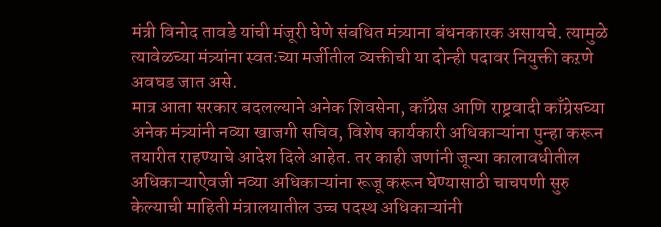मंत्री विनोद तावडे यांची मंजूरी घेणे संबधित मंत्र्याना बंधनकारक असायचे. त्यामुळे त्यावेळच्या मंत्र्यांना स्वतःच्या मर्जीतील व्यक्तीची या दोन्ही पदावर नियुक्ती कऱणे अवघड जात असे.
मात्र आता सरकार बदलल्याने अनेक शिवसेना, काँग्रेस आणि राष्ट्रवादी काँग्रेसच्या अनेक मंत्र्यांनी नव्या खाजगी सचिव, विशेष कार्यकारी अधिकाऱ्यांना पुन्हा करून तयारीत राहण्याचे आदेश दिले आहेत. तर काही जणांनी जून्या कालावधीतील अधिकाऱ्याऐवजी नव्या अधिकाऱ्यांना रूजू करून घेण्यासाठी चाचपणी सुरु केल्याची माहिती मंत्रालयातील उच्च पदस्थ अधिकाऱ्यांनी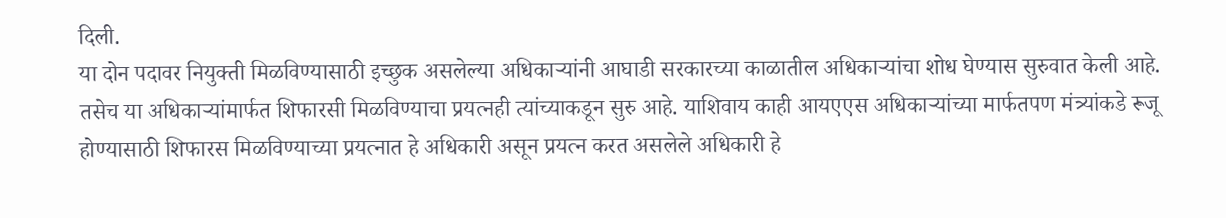दिली.
या दोन पदावर नियुक्ती मिळविण्यासाठी इच्छुक असलेल्या अधिकाऱ्यांनी आघाडी सरकारच्या काळातील अधिकाऱ्यांचा शोध घेण्यास सुरुवात केली आहे. तसेच या अधिकाऱ्यांमार्फत शिफारसी मिळविण्याचा प्रयत्नही त्यांच्याकडून सुरु आहे. याशिवाय काही आयएएस अधिकाऱ्यांच्या मार्फतपण मंत्र्यांकडे रूजू होण्यासाठी शिफारस मिळविण्याच्या प्रयत्नात हे अधिकारी असून प्रयत्न करत असलेले अधिकारी हे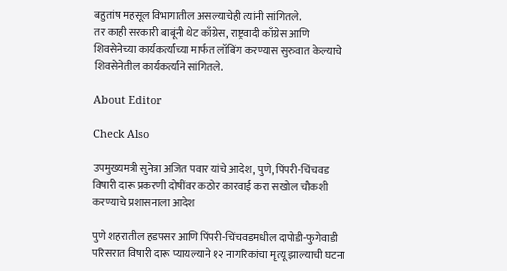बहुतांष महसूल विभागातील असल्याचेही त्यांनी सांगितले.
तर काही सरकारी बाबूंनी थेट काँग्रेस, राष्ट्रवादी काँग्रेस आणि शिवसेनेच्या कार्यकर्त्यांच्या मार्फत लॉबिंग करण्यास सुरुवात केल्याचे शिवसेनेतील कार्यकर्त्यांने सांगितले.

About Editor

Check Also

उपमुख्यमत्री सुनेत्रा अजित पवार यांचे आदेश, पुणे, पिंपरी-चिंचवड विषारी दारू प्रकरणी दोषींवर कठोर कारवाई करा सखोल चौकशी करण्याचे प्रशासनाला आदेश

पुणे शहरातील हडपसर आणि पिंपरी-चिंचवडमधील दापोडी-फुगेवाडी परिसरात विषारी दारू प्यायल्याने १२ नागरिकांचा मृत्यू झाल्याची घटना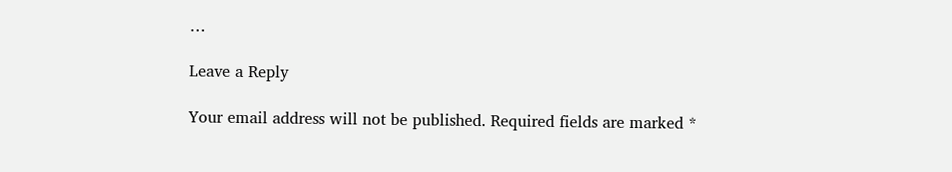…

Leave a Reply

Your email address will not be published. Required fields are marked *